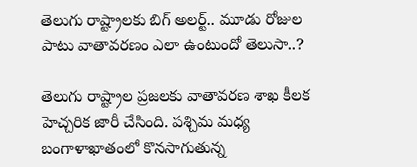తెలుగు రాష్ట్రాలకు బిగ్ అలర్ట్.. మూడు రోజుల పాటు వాతావరణం ఎలా ఉంటుందో తెలుసా..?

తెలుగు రాష్ట్రాల ప్రజలకు వాతావరణ శాఖ కీలక హెచ్చరిక జారీ చేసింది. పశ్చిమ మధ్య బంగాళాఖాతంలో కొనసాగుతున్న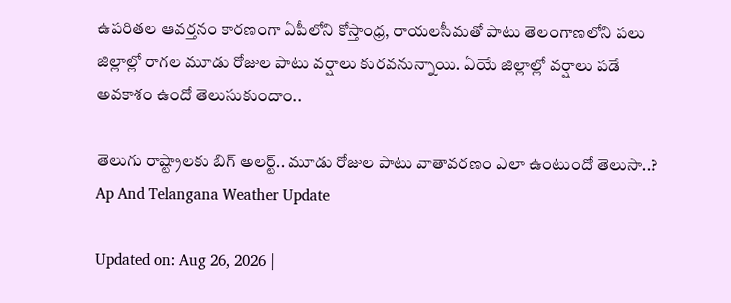ఉపరితల ఆవర్తనం కారణంగా ఏపీలోని కోస్తాంధ్ర, రాయలసీమతో పాటు తెలంగాణలోని పలు జిల్లాల్లో రాగల మూడు రోజుల పాటు వర్షాలు కురవనున్నాయి. ఏయే జిల్లాల్లో వర్షాలు పడే అవకాశం ఉందో తెలుసుకుందాం..

తెలుగు రాష్ట్రాలకు బిగ్ అలర్ట్.. మూడు రోజుల పాటు వాతావరణం ఎలా ఉంటుందో తెలుసా..?
Ap And Telangana Weather Update

Updated on: Aug 26, 2026 |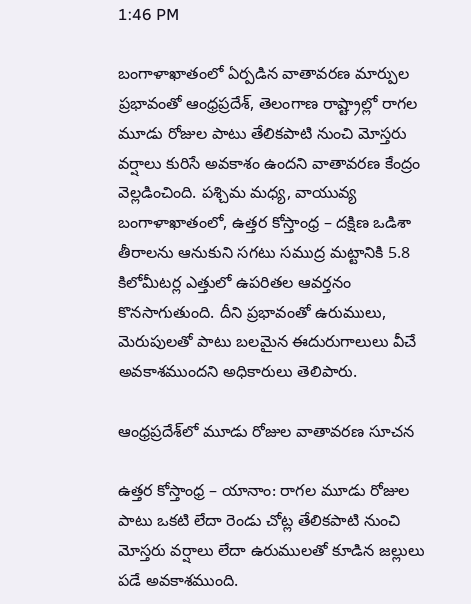1:46 PM

బంగాళాఖాతంలో ఏర్పడిన వాతావరణ మార్పుల ప్రభావంతో ఆంధ్రప్రదేశ్, తెలంగాణ రాష్ట్రాల్లో రాగల మూడు రోజుల పాటు తేలికపాటి నుంచి మోస్తరు వర్షాలు కురిసే అవకాశం ఉందని వాతావరణ కేంద్రం వెల్లడించింది. పశ్చిమ మధ్య, వాయువ్య బంగాళాఖాతంలో, ఉత్తర కోస్తాంధ్ర – దక్షిణ ఒడిశా తీరాలను ఆనుకుని సగటు సముద్ర మట్టానికి 5.8 కిలోమీటర్ల ఎత్తులో ఉపరితల ఆవర్తనం కొనసాగుతుంది. దీని ప్రభావంతో ఉరుములు, మెరుపులతో పాటు బలమైన ఈదురుగాలులు వీచే అవకాశముందని అధికారులు తెలిపారు.

ఆంధ్రప్రదేశ్‌లో మూడు రోజుల వాతావరణ సూచన

ఉత్తర కోస్తాంధ్ర – యానాం: రాగల మూడు రోజుల పాటు ఒకటి లేదా రెండు చోట్ల తేలికపాటి నుంచి మోస్తరు వర్షాలు లేదా ఉరుములతో కూడిన జల్లులు పడే అవకాశముంది.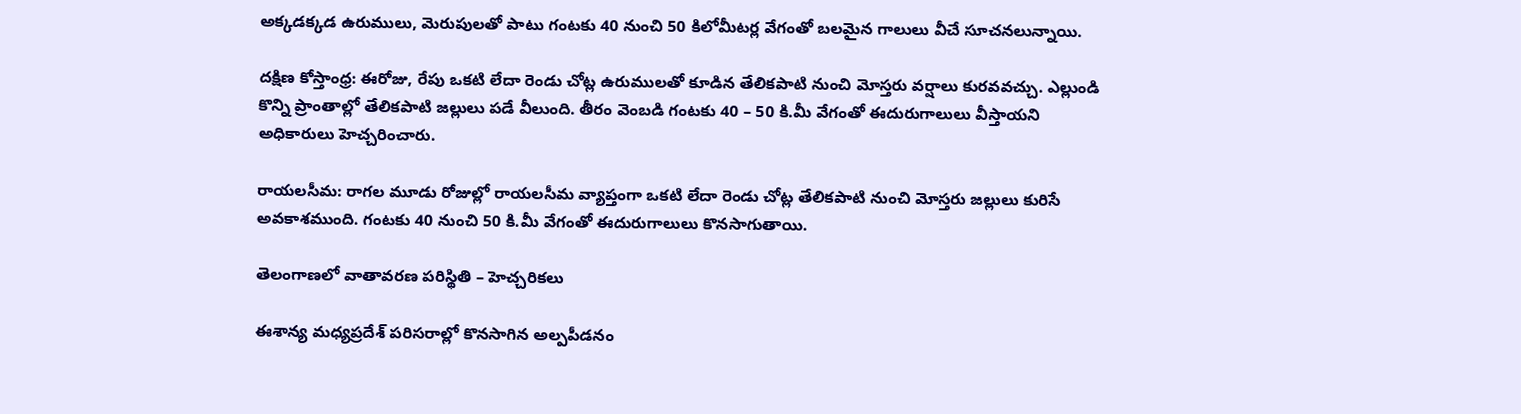అక్కడక్కడ ఉరుములు, మెరుపులతో పాటు గంటకు 40 నుంచి 50 కిలోమీటర్ల వేగంతో బలమైన గాలులు వీచే సూచనలున్నాయి.

దక్షిణ కోస్తాంధ్ర: ఈరోజు, రేపు ఒకటి లేదా రెండు చోట్ల ఉరుములతో కూడిన తేలికపాటి నుంచి మోస్తరు వర్షాలు కురవవచ్చు. ఎల్లుండి కొన్ని ప్రాంతాల్లో తేలికపాటి జల్లులు పడే వీలుంది. తీరం వెంబడి గంటకు 40 – 50 కి.మీ వేగంతో ఈదురుగాలులు వీస్తాయని అధికారులు హెచ్చరించారు.

రాయలసీమ: రాగల మూడు రోజుల్లో రాయలసీమ వ్యాప్తంగా ఒకటి లేదా రెండు చోట్ల తేలికపాటి నుంచి మోస్తరు జల్లులు కురిసే అవకాశముంది. గంటకు 40 నుంచి 50 కి.మీ వేగంతో ఈదురుగాలులు కొనసాగుతాయి.

తెలంగాణలో వాతావరణ పరిస్థితి – హెచ్చరికలు

ఈశాన్య మధ్యప్రదేశ్‌ పరిసరాల్లో కొనసాగిన అల్పపీడనం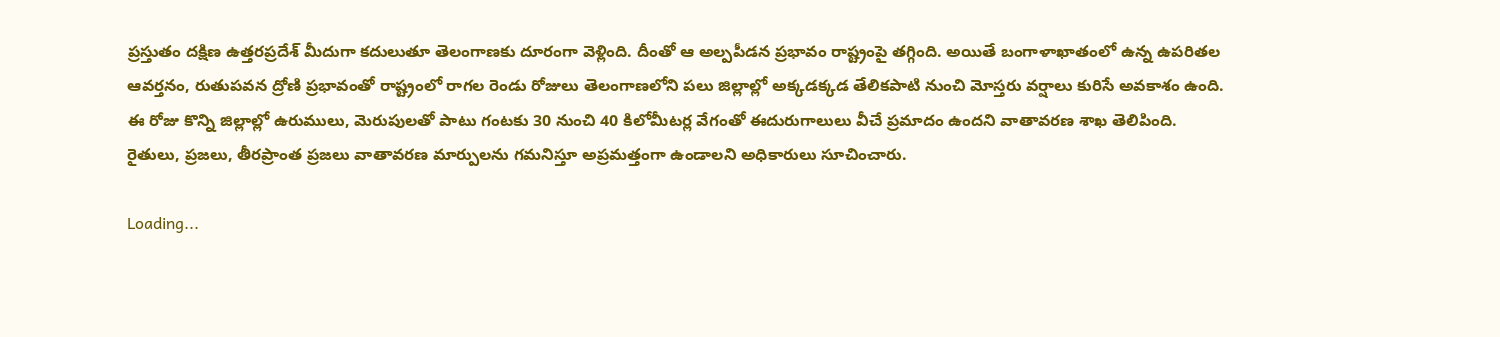ప్రస్తుతం దక్షిణ ఉత్తరప్రదేశ్‌ మీదుగా కదులుతూ తెలంగాణకు దూరంగా వెళ్లింది. దీంతో ఆ అల్పపీడన ప్రభావం రాష్ట్రంపై తగ్గింది. అయితే బంగాళాఖాతంలో ఉన్న ఉపరితల ఆవర్తనం, రుతుపవన ద్రోణి ప్రభావంతో రాష్ట్రంలో రాగల రెండు రోజులు తెలంగాణలోని పలు జిల్లాల్లో అక్కడక్కడ తేలికపాటి నుంచి మోస్తరు వర్షాలు కురిసే అవకాశం ఉంది. ఈ రోజు కొన్ని జిల్లాల్లో ఉరుములు, మెరుపులతో పాటు గంటకు 30 నుంచి 40 కిలోమీటర్ల వేగంతో ఈదురుగాలులు వీచే ప్రమాదం ఉందని వాతావరణ శాఖ తెలిపింది. రైతులు, ప్రజలు, తీరప్రాంత ప్రజలు వాతావరణ మార్పులను గమనిస్తూ అప్రమత్తంగా ఉండాలని అధికారులు సూచించారు.

Loading...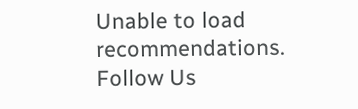Unable to load recommendations.
Follow Us